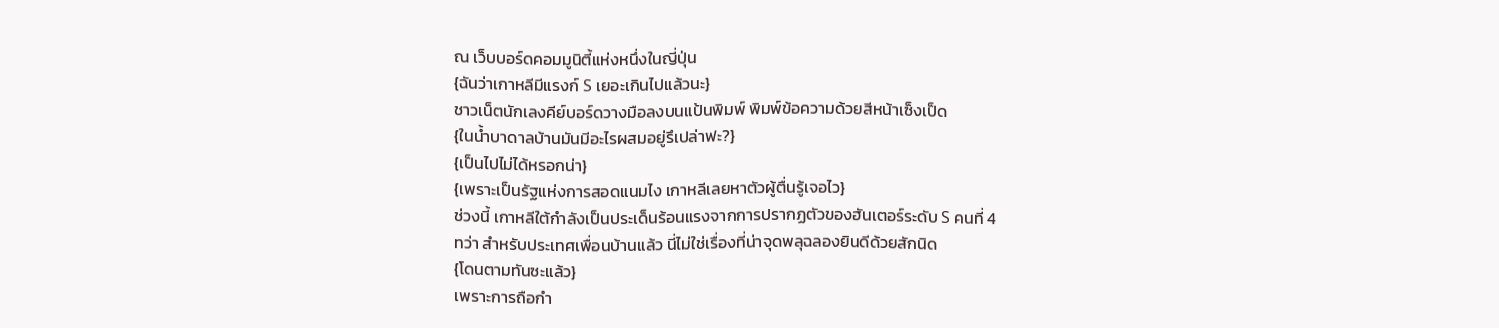ณ เว็บบอร์ดคอมมูนิตี้แห่งหนึ่งในญี่ปุ่น
{ฉันว่าเกาหลีมีแรงก์ S เยอะเกินไปแล้วนะ}
ชาวเน็ตนักเลงคีย์บอร์ดวางมือลงบนแป้นพิมพ์ พิมพ์ข้อความด้วยสีหน้าเซ็งเป็ด
{ในน้ำบาดาลบ้านมันมีอะไรผสมอยู่รึเปล่าฟะ?}
{เป็นไปไม่ได้หรอกน่า}
{เพราะเป็นรัฐแห่งการสอดแนมไง เกาหลีเลยหาตัวผู้ตื่นรู้เจอไว}
ช่วงนี้ เกาหลีใต้กำลังเป็นประเด็นร้อนแรงจากการปรากฏตัวของฮันเตอร์ระดับ S คนที่ 4
ทว่า สำหรับประเทศเพื่อนบ้านแล้ว นี่ไม่ใช่เรื่องที่น่าจุดพลุฉลองยินดีด้วยสักนิด
{โดนตามทันซะแล้ว}
เพราะการถือกำ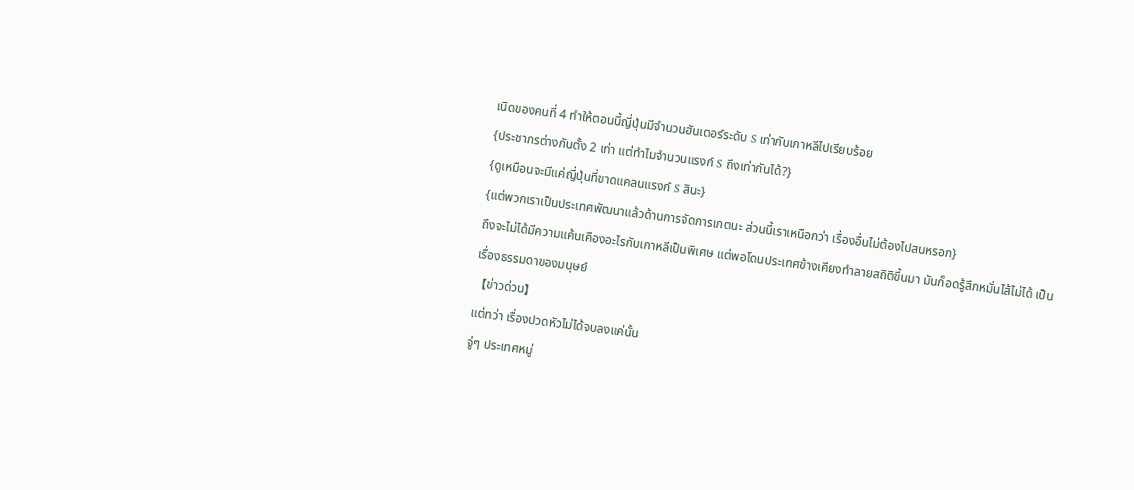เนิดของคนที่ 4 ทำให้ตอนนี้ญี่ปุ่นมีจำนวนฮันเตอร์ระดับ S เท่ากับเกาหลีไปเรียบร้อย
{ประชากรต่างกันตั้ง 2 เท่า แต่ทำไมจำนวนแรงก์ S ถึงเท่ากันได้?}
{ดูเหมือนจะมีแค่ญี่ปุ่นที่ขาดแคลนแรงก์ S สินะ}
{แต่พวกเราเป็นประเทศพัฒนาแล้วด้านการจัดการเกตนะ ส่วนนี้เราเหนือกว่า เรื่องอื่นไม่ต้องไปสนหรอก}
ถึงจะไม่ได้มีความแค้นเคืองอะไรกับเกาหลีเป็นพิเศษ แต่พอโดนประเทศข้างเคียงทำลายสถิติขึ้นมา มันก็อดรู้สึกหมั่นไส้ไม่ได้ เป็นเรื่องธรรมดาของมนุษย์
【ข่าวด่วน】
แต่ทว่า เรื่องปวดหัวไม่ได้จบลงแค่นั้น
จู่ๆ ประเทศหมู่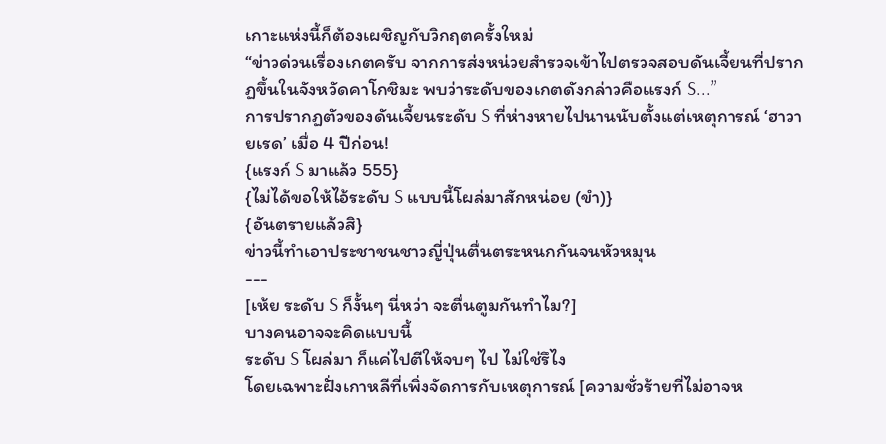เกาะแห่งนี้ก็ต้องเผชิญกับวิกฤตครั้งใหม่
“ข่าวด่วนเรื่องเกตครับ จากการส่งหน่วยสำรวจเข้าไปตรวจสอบดันเจี้ยนที่ปรากฏขึ้นในจังหวัดคาโกชิมะ พบว่าระดับของเกตดังกล่าวคือแรงก์ S...”
การปรากฏตัวของดันเจี้ยนระดับ S ที่ห่างหายไปนานนับตั้งแต่เหตุการณ์ ‘ฮาวายเรด’ เมื่อ 4 ปีก่อน!
{แรงก์ S มาแล้ว 555}
{ไม่ได้ขอให้ไอ้ระดับ S แบบนี้โผล่มาสักหน่อย (ขำ)}
{อันตรายแล้วสิ}
ข่าวนี้ทำเอาประชาชนชาวญี่ปุ่นตื่นตระหนกกันจนหัวหมุน
---
[เห้ย ระดับ S ก็งั้นๆ นี่หว่า จะตื่นตูมกันทำไม?]
บางคนอาจจะคิดแบบนี้
ระดับ S โผล่มา ก็แค่ไปตีให้จบๆ ไป ไม่ใช่รึไง
โดยเฉพาะฝั่งเกาหลีที่เพิ่งจัดการกับเหตุการณ์ [ความชั่วร้ายที่ไม่อาจห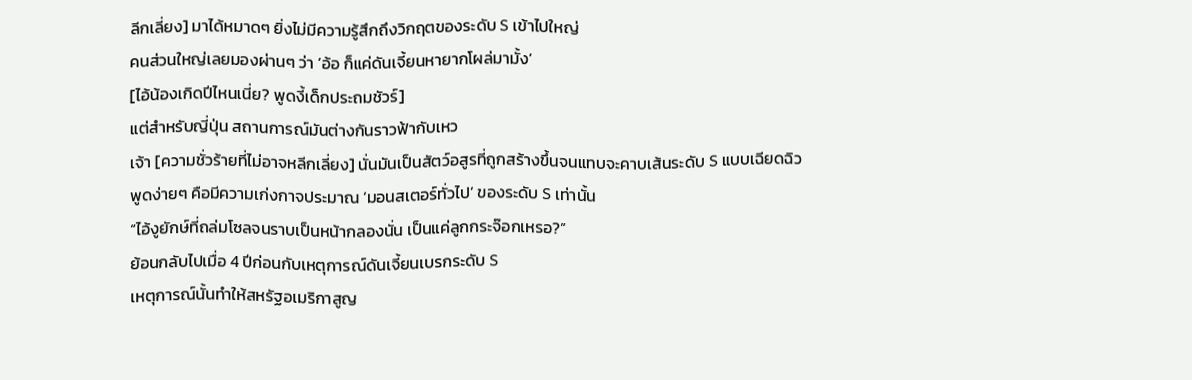ลีกเลี่ยง] มาได้หมาดๆ ยิ่งไม่มีความรู้สึกถึงวิกฤตของระดับ S เข้าไปใหญ่
คนส่วนใหญ่เลยมองผ่านๆ ว่า ‘อ้อ ก็แค่ดันเจี้ยนหายากโผล่มามั้ง’
[ไอ้น้องเกิดปีไหนเนี่ย? พูดงี้เด็กประถมชัวร์]
แต่สำหรับญี่ปุ่น สถานการณ์มันต่างกันราวฟ้ากับเหว
เจ้า [ความชั่วร้ายที่ไม่อาจหลีกเลี่ยง] นั่นมันเป็นสัตว์อสูรที่ถูกสร้างขึ้นจนแทบจะคาบเส้นระดับ S แบบเฉียดฉิว
พูดง่ายๆ คือมีความเก่งกาจประมาณ ‘มอนสเตอร์ทั่วไป’ ของระดับ S เท่านั้น
“ไอ้งูยักษ์ที่ถล่มโซลจนราบเป็นหน้ากลองนั่น เป็นแค่ลูกกระจ๊อกเหรอ?”
ย้อนกลับไปเมื่อ 4 ปีก่อนกับเหตุการณ์ดันเจี้ยนเบรกระดับ S
เหตุการณ์นั้นทำให้สหรัฐอเมริกาสูญ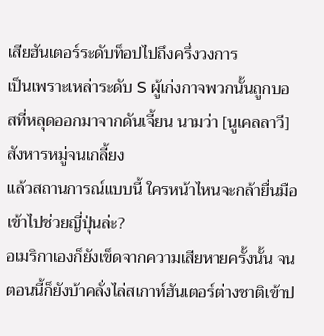เสียฮันเตอร์ระดับท็อปไปถึงครึ่งวงการ
เป็นเพราะเหล่าระดับ S ผู้เก่งกาจพวกนั้นถูกบอสที่หลุดออกมาจากดันเจี้ยน นามว่า [นูเคลลาวี] สังหารหมู่จนเกลี้ยง
แล้วสถานการณ์แบบนี้ ใครหน้าไหนจะกล้ายื่นมือเข้าไปช่วยญี่ปุ่นล่ะ?
อเมริกาเองก็ยังเข็ดจากความเสียหายครั้งนั้น จนตอนนี้ก็ยังบ้าคลั่งไล่สเกาท์ฮันเตอร์ต่างชาติเข้าป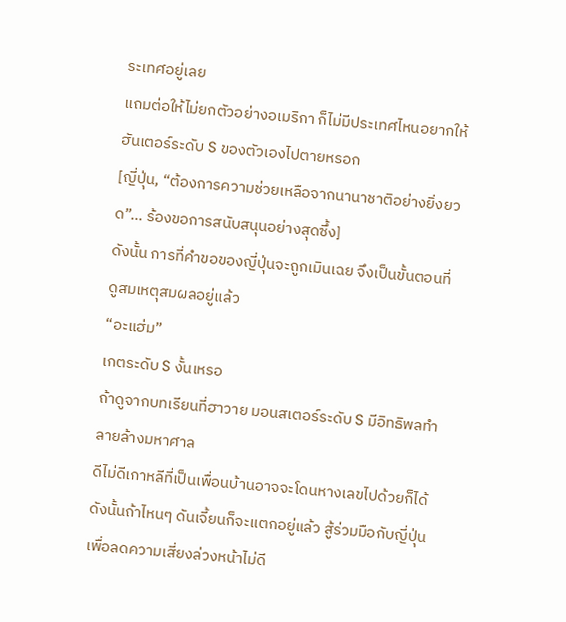ระเทศอยู่เลย
แถมต่อให้ไม่ยกตัวอย่างอเมริกา ก็ไม่มีประเทศไหนอยากให้ฮันเตอร์ระดับ S ของตัวเองไปตายหรอก
[ญี่ปุ่น, “ต้องการความช่วยเหลือจากนานาชาติอย่างยิ่งยวด”... ร้องขอการสนับสนุนอย่างสุดซึ้ง]
ดังนั้น การที่คำขอของญี่ปุ่นจะถูกเมินเฉย จึงเป็นขั้นตอนที่ดูสมเหตุสมผลอยู่แล้ว
“อะแฮ่ม”
เกตระดับ S งั้นเหรอ
ถ้าดูจากบทเรียนที่ฮาวาย มอนสเตอร์ระดับ S มีอิทธิพลทำลายล้างมหาศาล
ดีไม่ดีเกาหลีที่เป็นเพื่อนบ้านอาจจะโดนหางเลขไปด้วยก็ได้
ดังนั้นถ้าไหนๆ ดันเจี้ยนก็จะแตกอยู่แล้ว สู้ร่วมมือกับญี่ปุ่นเพื่อลดความเสี่ยงล่วงหน้าไม่ดี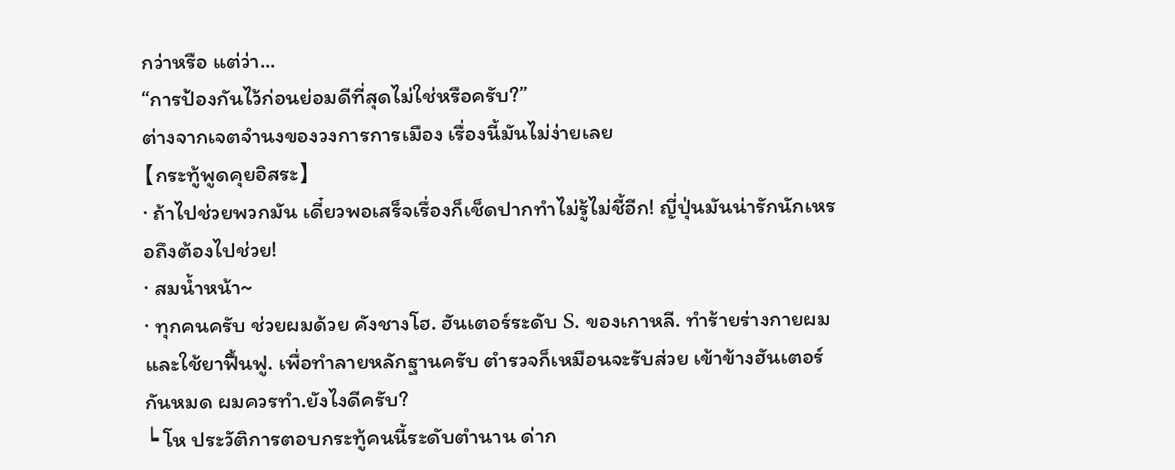กว่าหรือ แต่ว่า...
“การป้องกันไว้ก่อนย่อมดีที่สุดไม่ใช่หรือครับ?”
ต่างจากเจตจำนงของวงการการเมือง เรื่องนี้มันไม่ง่ายเลย
【กระทู้พูดคุยอิสระ】
· ถ้าไปช่วยพวกมัน เดี๋ยวพอเสร็จเรื่องก็เช็ดปากทำไม่รู้ไม่ชี้อีก! ญี่ปุ่นมันน่ารักนักเหรอถึงต้องไปช่วย!
· สมน้ำหน้า~
· ทุกคนครับ ช่วยผมด้วย คังชางโฮ. ฮันเตอร์ระดับ S. ของเกาหลี. ทำร้ายร่างกายผมและใช้ยาฟื้นฟู. เพื่อทำลายหลักฐานครับ ตำรวจก็เหมือนจะรับส่วย เข้าข้างฮันเตอร์กันหมด ผมควรทำ.ยังไงดีครับ?
┕ โห ประวัติการตอบกระทู้คนนี้ระดับตำนาน ด่าก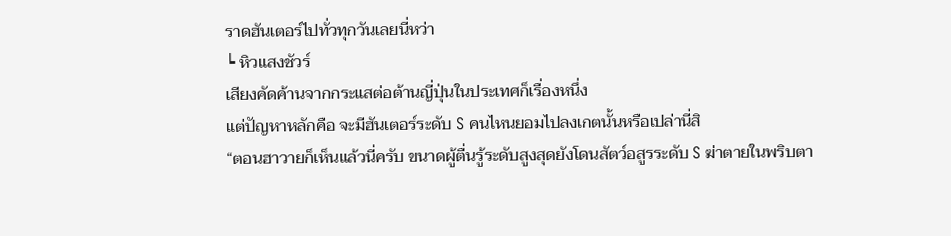ราดฮันเตอร์ไปทั่วทุกวันเลยนี่หว่า
┕ หิวแสงชัวร์
เสียงคัดค้านจากกระแสต่อต้านญี่ปุ่นในประเทศก็เรื่องหนึ่ง
แต่ปัญหาหลักคือ จะมีฮันเตอร์ระดับ S คนไหนยอมไปลงเกตนั้นหรือเปล่านี่สิ
“ตอนฮาวายก็เห็นแล้วนี่ครับ ขนาดผู้ตื่นรู้ระดับสูงสุดยังโดนสัตว์อสูรระดับ S ฆ่าตายในพริบตา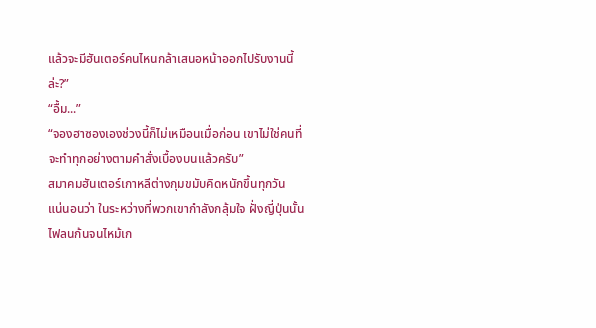แล้วจะมีฮันเตอร์คนไหนกล้าเสนอหน้าออกไปรับงานนี้ล่ะ?”
“อื้ม...”
“จองฮาซองเองช่วงนี้ก็ไม่เหมือนเมื่อก่อน เขาไม่ใช่คนที่จะทำทุกอย่างตามคำสั่งเบื้องบนแล้วครับ”
สมาคมฮันเตอร์เกาหลีต่างกุมขมับคิดหนักขึ้นทุกวัน
แน่นอนว่า ในระหว่างที่พวกเขากำลังกลุ้มใจ ฝั่งญี่ปุ่นนั้นไฟลนก้นจนไหม้เก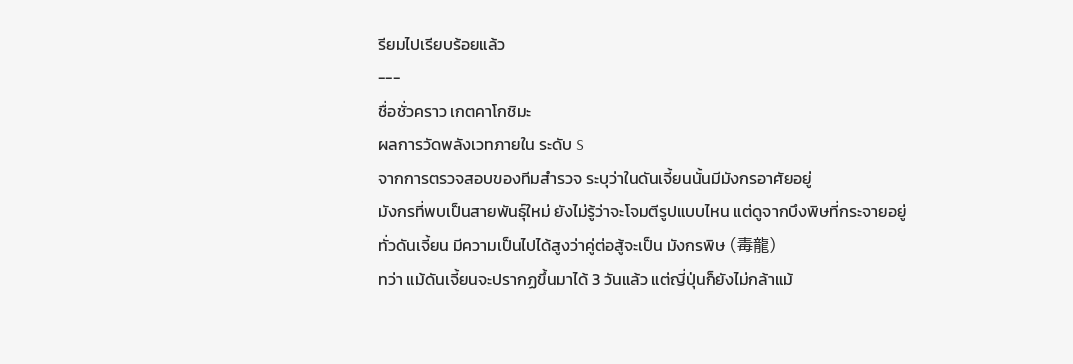รียมไปเรียบร้อยแล้ว
---
ชื่อชั่วคราว เกตคาโกชิมะ
ผลการวัดพลังเวทภายใน ระดับ S
จากการตรวจสอบของทีมสำรวจ ระบุว่าในดันเจี้ยนนั้นมีมังกรอาศัยอยู่
มังกรที่พบเป็นสายพันธุ์ใหม่ ยังไม่รู้ว่าจะโจมตีรูปแบบไหน แต่ดูจากบึงพิษที่กระจายอยู่ทั่วดันเจี้ยน มีความเป็นไปได้สูงว่าคู่ต่อสู้จะเป็น มังกรพิษ (毒龍)
ทว่า แม้ดันเจี้ยนจะปรากฏขึ้นมาได้ 3 วันแล้ว แต่ญี่ปุ่นก็ยังไม่กล้าแม้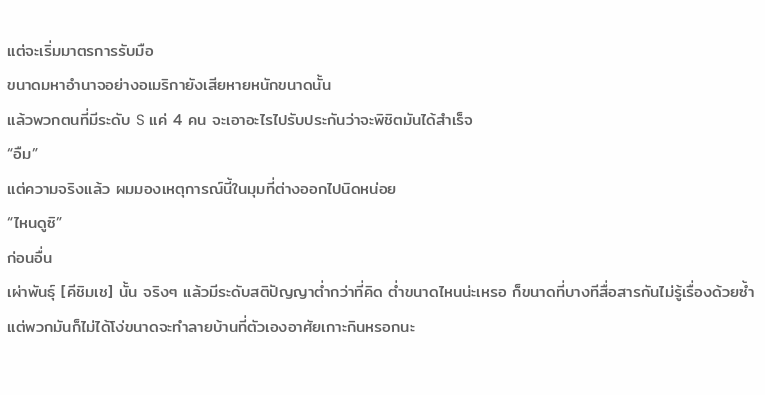แต่จะเริ่มมาตรการรับมือ
ขนาดมหาอำนาจอย่างอเมริกายังเสียหายหนักขนาดนั้น
แล้วพวกตนที่มีระดับ S แค่ 4 คน จะเอาอะไรไปรับประกันว่าจะพิชิตมันได้สำเร็จ
“อืม”
แต่ความจริงแล้ว ผมมองเหตุการณ์นี้ในมุมที่ต่างออกไปนิดหน่อย
“ไหนดูซิ”
ก่อนอื่น
เผ่าพันธุ์ [คีชิมเช] นั้น จริงๆ แล้วมีระดับสติปัญญาต่ำกว่าที่คิด ต่ำขนาดไหนน่ะเหรอ ก็ขนาดที่บางทีสื่อสารกันไม่รู้เรื่องด้วยซ้ำ
แต่พวกมันก็ไม่ได้โง่ขนาดจะทำลายบ้านที่ตัวเองอาศัยเกาะกินหรอกนะ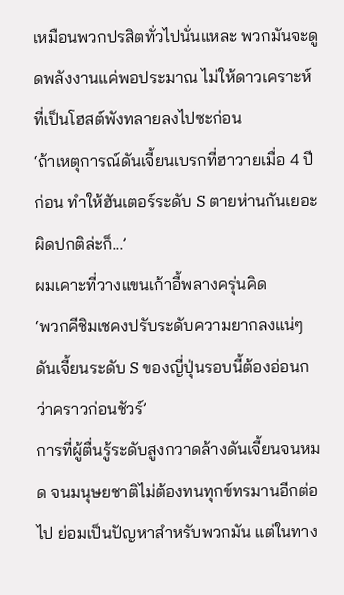เหมือนพวกปรสิตทั่วไปนั่นแหละ พวกมันจะดูดพลังงานแค่พอประมาณ ไม่ให้ดาวเคราะห์ที่เป็นโฮสต์พังทลายลงไปซะก่อน
‘ถ้าเหตุการณ์ดันเจี้ยนเบรกที่ฮาวายเมื่อ 4 ปีก่อน ทำให้ฮันเตอร์ระดับ S ตายห่านกันเยอะผิดปกติล่ะก็...’
ผมเคาะที่วางแขนเก้าอี้พลางครุ่นคิด
‘พวกคีชิมเชคงปรับระดับความยากลงแน่ๆ ดันเจี้ยนระดับ S ของญี่ปุ่นรอบนี้ต้องอ่อนกว่าคราวก่อนชัวร์’
การที่ผู้ตื่นรู้ระดับสูงกวาดล้างดันเจี้ยนจนหมด จนมนุษยชาติไม่ต้องทนทุกข์ทรมานอีกต่อไป ย่อมเป็นปัญหาสำหรับพวกมัน แต่ในทาง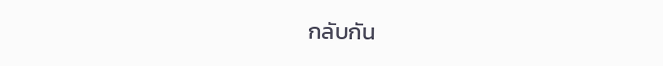กลับกัน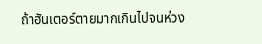ถ้าฮันเตอร์ตายมากเกินไปจนห่วง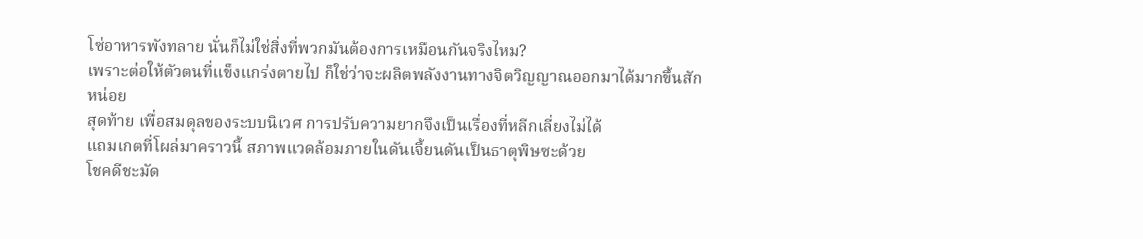โซ่อาหารพังทลาย นั่นก็ไม่ใช่สิ่งที่พวกมันต้องการเหมือนกันจริงไหม?
เพราะต่อให้ตัวตนที่แข็งแกร่งตายไป ก็ใช่ว่าจะผลิตพลังงานทางจิตวิญญาณออกมาได้มากขึ้นสักหน่อย
สุดท้าย เพื่อสมดุลของระบบนิเวศ การปรับความยากจึงเป็นเรื่องที่หลีกเลี่ยงไม่ได้
แถมเกตที่โผล่มาคราวนี้ สภาพแวดล้อมภายในดันเจี้ยนดันเป็นธาตุพิษซะด้วย
โชคดีชะมัด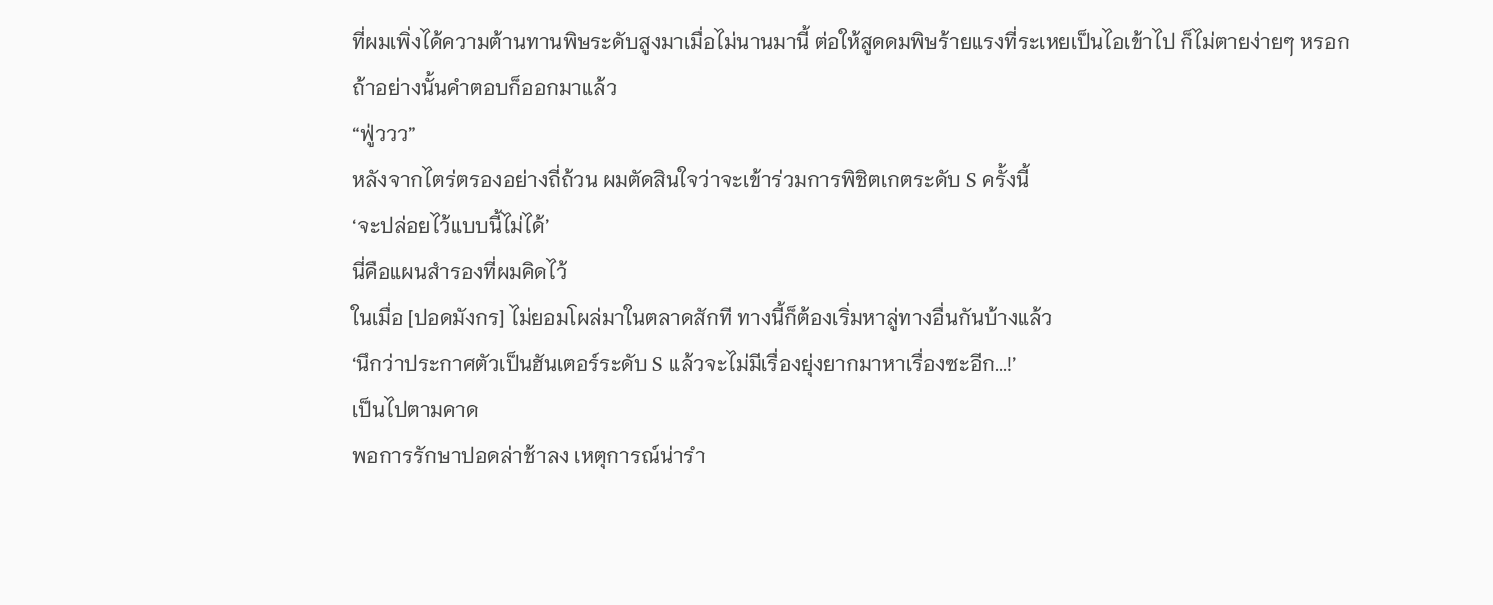ที่ผมเพิ่งได้ความต้านทานพิษระดับสูงมาเมื่อไม่นานมานี้ ต่อให้สูดดมพิษร้ายแรงที่ระเหยเป็นไอเข้าไป ก็ไม่ตายง่ายๆ หรอก
ถ้าอย่างนั้นคำตอบก็ออกมาแล้ว
“ฟู่ววว”
หลังจากไตร่ตรองอย่างถี่ถ้วน ผมตัดสินใจว่าจะเข้าร่วมการพิชิตเกตระดับ S ครั้งนี้
‘จะปล่อยไว้แบบนี้ไม่ได้’
นี่คือแผนสำรองที่ผมคิดไว้
ในเมื่อ [ปอดมังกร] ไม่ยอมโผล่มาในตลาดสักที ทางนี้ก็ต้องเริ่มหาลู่ทางอื่นกันบ้างแล้ว
‘นึกว่าประกาศตัวเป็นฮันเตอร์ระดับ S แล้วจะไม่มีเรื่องยุ่งยากมาหาเรื่องซะอีก...!’
เป็นไปตามคาด
พอการรักษาปอดล่าช้าลง เหตุการณ์น่ารำ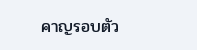คาญรอบตัว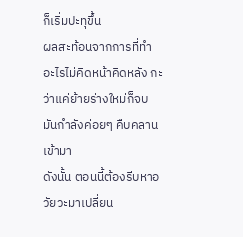ก็เริ่มปะทุขึ้น
ผลสะท้อนจากการที่ทำอะไรไม่คิดหน้าคิดหลัง กะว่าแค่ย้ายร่างใหม่ก็จบ มันกำลังค่อยๆ คืบคลานเข้ามา
ดังนั้น ตอนนี้ต้องรีบหาอวัยวะมาเปลี่ยน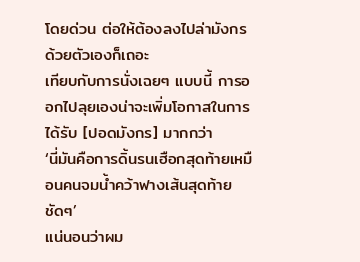โดยด่วน ต่อให้ต้องลงไปล่ามังกรด้วยตัวเองก็เถอะ
เทียบกับการนั่งเฉยๆ แบบนี้ การออกไปลุยเองน่าจะเพิ่มโอกาสในการได้รับ [ปอดมังกร] มากกว่า
‘นี่มันคือการดิ้นรนเฮือกสุดท้ายเหมือนคนจมน้ำคว้าฟางเส้นสุดท้ายชัดๆ’
แน่นอนว่าผม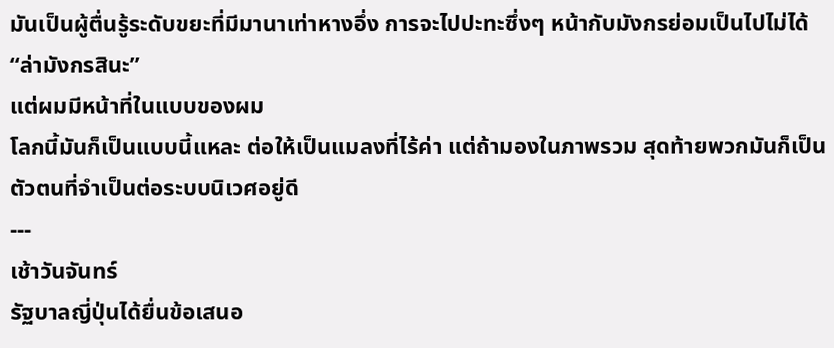มันเป็นผู้ตื่นรู้ระดับขยะที่มีมานาเท่าหางอึ่ง การจะไปปะทะซึ่งๆ หน้ากับมังกรย่อมเป็นไปไม่ได้
“ล่ามังกรสินะ”
แต่ผมมีหน้าที่ในแบบของผม
โลกนี้มันก็เป็นแบบนี้แหละ ต่อให้เป็นแมลงที่ไร้ค่า แต่ถ้ามองในภาพรวม สุดท้ายพวกมันก็เป็นตัวตนที่จำเป็นต่อระบบนิเวศอยู่ดี
---
เช้าวันจันทร์
รัฐบาลญี่ปุ่นได้ยื่นข้อเสนอ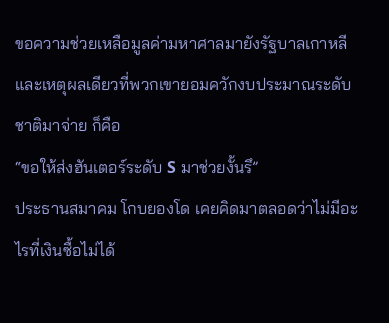ขอความช่วยเหลือมูลค่ามหาศาลมายังรัฐบาลเกาหลี
และเหตุผลเดียวที่พวกเขายอมควักงบประมาณระดับชาติมาจ่าย ก็คือ
“ขอให้ส่งฮันเตอร์ระดับ S มาช่วยงั้นรึ”
ประธานสมาคม โกบยองโด เคยคิดมาตลอดว่าไม่มีอะไรที่เงินซื้อไม่ได้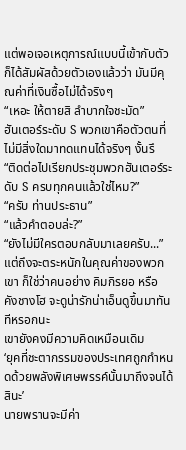แต่พอเจอเหตุการณ์แบบนี้เข้ากับตัว ก็ได้สัมผัสด้วยตัวเองแล้วว่า มันมีคุณค่าที่เงินซื้อไม่ได้จริงๆ
“เหอะ ให้ตายสิ ลำบากใจชะมัด”
ฮันเตอร์ระดับ S พวกเขาคือตัวตนที่ไม่มีสิ่งใดมาทดแทนได้จริงๆ งั้นรึ
“ติดต่อไปเรียกประชุมพวกฮันเตอร์ระดับ S ครบทุกคนแล้วใช่ไหม?”
“ครับ ท่านประธาน”
“แล้วคำตอบล่ะ?”
“ยังไม่มีใครตอบกลับมาเลยครับ...”
แต่ถึงจะตระหนักในคุณค่าของพวกเขา ก็ใช่ว่าคนอย่าง คิมกิรยอ หรือ คังชางโฮ จะดูน่ารักน่าเอ็นดูขึ้นมาทันทีหรอกนะ
เขายังคงมีความคิดเหมือนเดิม
‘ยุคที่ชะตากรรมของประเทศถูกกำหนดด้วยพลังพิเศษพรรค์นั้นมาถึงจนได้สินะ’
นายพรานจะมีค่า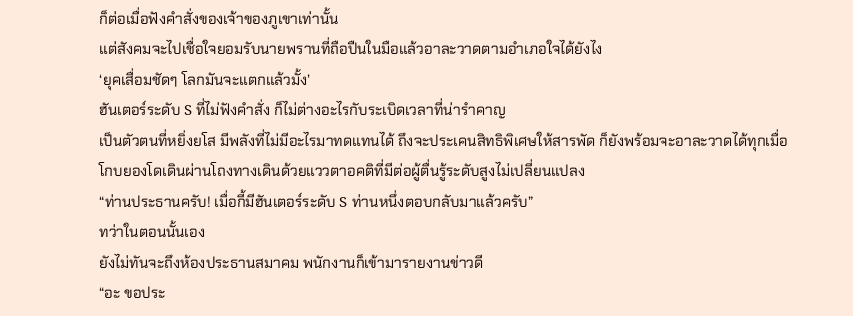ก็ต่อเมื่อฟังคำสั่งของเจ้าของภูเขาเท่านั้น
แต่สังคมจะไปเชื่อใจยอมรับนายพรานที่ถือปืนในมือแล้วอาละวาดตามอำเภอใจได้ยังไง
‘ยุคเสื่อมชัดๆ โลกมันจะแตกแล้วมั้ง’
ฮันเตอร์ระดับ S ที่ไม่ฟังคำสั่ง ก็ไม่ต่างอะไรกับระเบิดเวลาที่น่ารำคาญ
เป็นตัวตนที่หยิ่งยโส มีพลังที่ไม่มีอะไรมาทดแทนได้ ถึงจะประเคนสิทธิพิเศษให้สารพัด ก็ยังพร้อมจะอาละวาดได้ทุกเมื่อ
โกบยองโดเดินผ่านโถงทางเดินด้วยแววตาอคติที่มีต่อผู้ตื่นรู้ระดับสูงไม่เปลี่ยนแปลง
“ท่านประธานครับ! เมื่อกี้มีฮันเตอร์ระดับ S ท่านหนึ่งตอบกลับมาแล้วครับ”
ทว่าในตอนนั้นเอง
ยังไม่ทันจะถึงห้องประธานสมาคม พนักงานก็เข้ามารายงานข่าวดี
“อะ ขอประ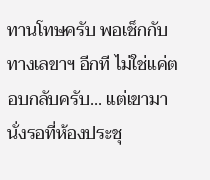ทานโทษครับ พอเช็กกับทางเลขาฯ อีกที ไม่ใช่แค่ตอบกลับครับ... แต่เขามานั่งรอที่ห้องประชุ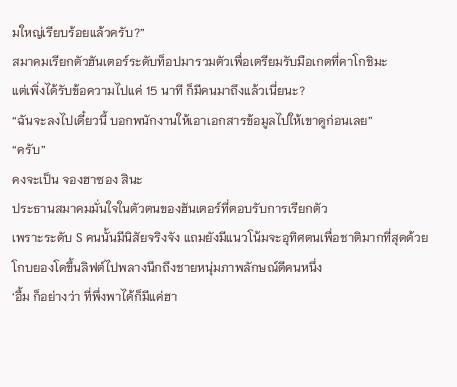มใหญ่เรียบร้อยแล้วครับ?”
สมาคมเรียกตัวฮันเตอร์ระดับท็อปมารวมตัวเพื่อเตรียมรับมือเกตที่คาโกชิมะ
แต่เพิ่งได้รับข้อความไปแค่ 15 นาที ก็มีคนมาถึงแล้วเนี่ยนะ?
“ฉันจะลงไปเดี๋ยวนี้ บอกพนักงานให้เอาเอกสารข้อมูลไปให้เขาดูก่อนเลย”
“ครับ”
คงจะเป็น จองฮาซอง สินะ
ประธานสมาคมมั่นใจในตัวตนของฮันเตอร์ที่ตอบรับการเรียกตัว
เพราะระดับ S คนนั้นมีนิสัยจริงจัง แถมยังมีแนวโน้มจะอุทิศตนเพื่อชาติมากที่สุดด้วย
โกบยองโดขึ้นลิฟต์ไปพลางนึกถึงชายหนุ่มภาพลักษณ์ดีคนหนึ่ง
‘อื้ม ก็อย่างว่า ที่พึ่งพาได้ก็มีแค่ฮา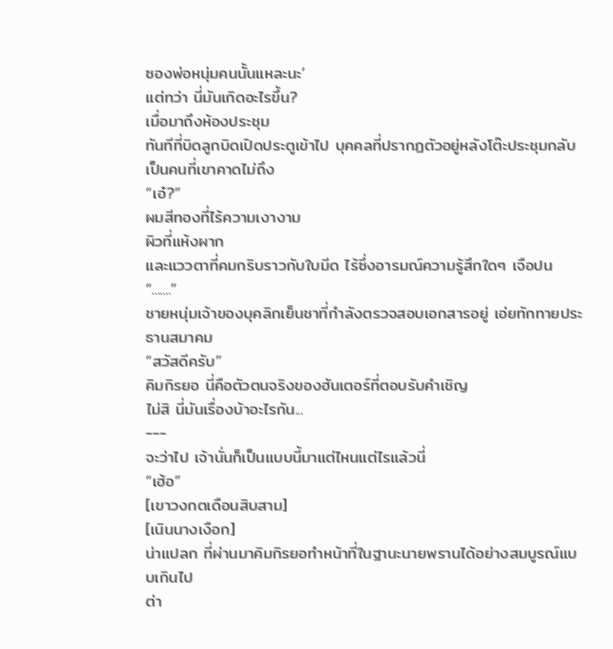ซองพ่อหนุ่มคนนั้นแหละนะ’
แต่ทว่า นี่มันเกิดอะไรขึ้น?
เมื่อมาถึงห้องประชุม
ทันทีที่บิดลูกบิดเปิดประตูเข้าไป บุคคลที่ปรากฏตัวอยู่หลังโต๊ะประชุมกลับเป็นคนที่เขาคาดไม่ถึง
“เอ๋?”
ผมสีทองที่ไร้ความเงางาม
ผิวที่แห้งผาก
และแววตาที่คมกริบราวกับใบมีด ไร้ซึ่งอารมณ์ความรู้สึกใดๆ เจือปน
“.......”
ชายหนุ่มเจ้าของบุคลิกเย็นชาที่กำลังตรวจสอบเอกสารอยู่ เอ่ยทักทายประธานสมาคม
“สวัสดีครับ”
คิมกิรยอ นี่คือตัวตนจริงของฮันเตอร์ที่ตอบรับคำเชิญ
ไม่สิ นี่มันเรื่องบ้าอะไรกัน...
---
จะว่าไป เจ้านั่นก็เป็นแบบนี้มาแต่ไหนแต่ไรแล้วนี่
“เฮ้อ”
[เขาวงกตเดือนสิบสาม]
[เนินนางเงือก]
น่าแปลก ที่ผ่านมาคิมกิรยอทำหน้าที่ในฐานะนายพรานได้อย่างสมบูรณ์แบบเกินไป
ต่า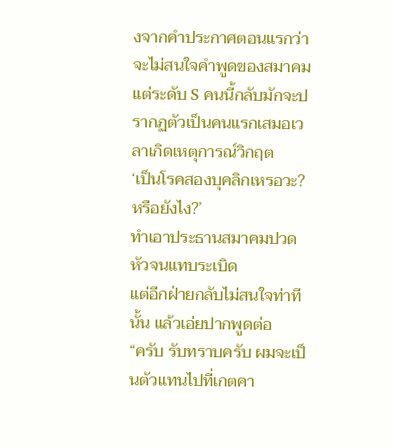งจากคำประกาศตอนแรกว่าจะไม่สนใจคำพูดของสมาคม แต่ระดับ S คนนี้กลับมักจะปรากฏตัวเป็นคนแรกเสมอเวลาเกิดเหตุการณ์วิกฤต
‘เป็นโรคสองบุคลิกเหรอวะ? หรือยังไง?’
ทำเอาประธานสมาคมปวดหัวจนแทบระเบิด
แต่อีกฝ่ายกลับไม่สนใจท่าทีนั้น แล้วเอ่ยปากพูดต่อ
“ครับ รับทราบครับ ผมจะเป็นตัวแทนไปที่เกตคา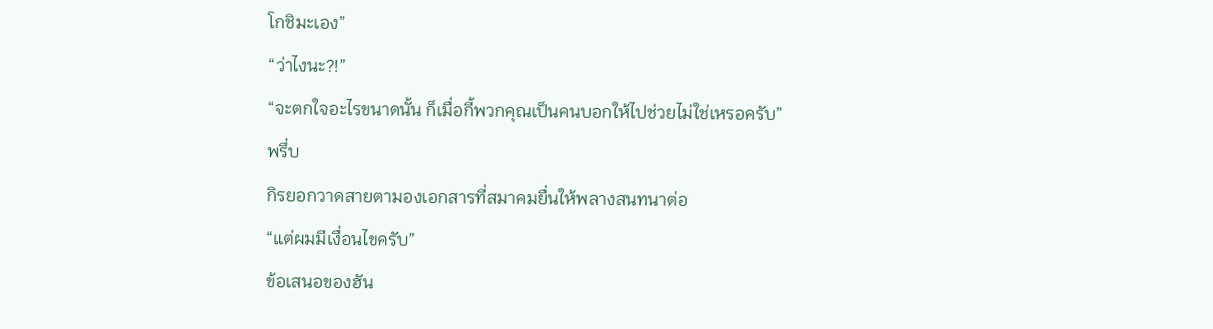โกชิมะเอง”
“ว่าไงนะ?!”
“จะตกใจอะไรขนาดนั้น ก็เมื่อกี้พวกคุณเป็นคนบอกให้ไปช่วยไม่ใช่เหรอครับ”
พรึ่บ
กิรยอกวาดสายตามองเอกสารที่สมาคมยื่นให้พลางสนทนาต่อ
“แต่ผมมีเงื่อนไขครับ”
ข้อเสนอของฮัน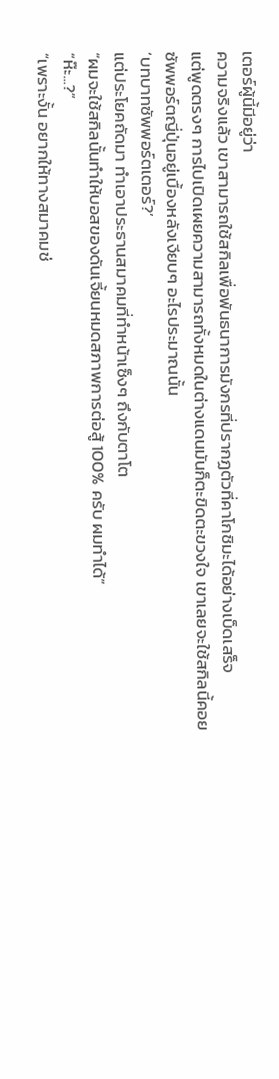เตอร์ผู้นี้มีอยู่ว่า
ความจริงแล้ว เขาสามารถใช้สกิลเพื่อพันธนาการมังกรที่ปรากฏตัวที่คาโกชิมะได้อย่างเบ็ดเสร็จ
แต่พูดตรงๆ การไปเปิดเผยความสามารถทั้งหมดในต่างแดนมันก็ตะขิดตะขวงใจ เขาเลยจะใช้สกิลนี้คอยซัพพอร์ตญี่ปุ่นอยู่เบื้องหลังเงียบๆ อะไรประมาณนั้น
‘บทบาทซัพพอร์ตเตอร์?’
แต่ประโยคถัดมา ทำเอาประธานสมาคมที่ทำหน้าเซ็งๆ ถึงกับตาโต
“ผมจะใช้สกิลนั้นทำให้บอสของดันเจี้ยนหมดสภาพการต่อสู้ 100% ครับ ผมทำได้”
“ห๊ะ...?”
“เพราะงั้น อยากให้ทางสมาคมช่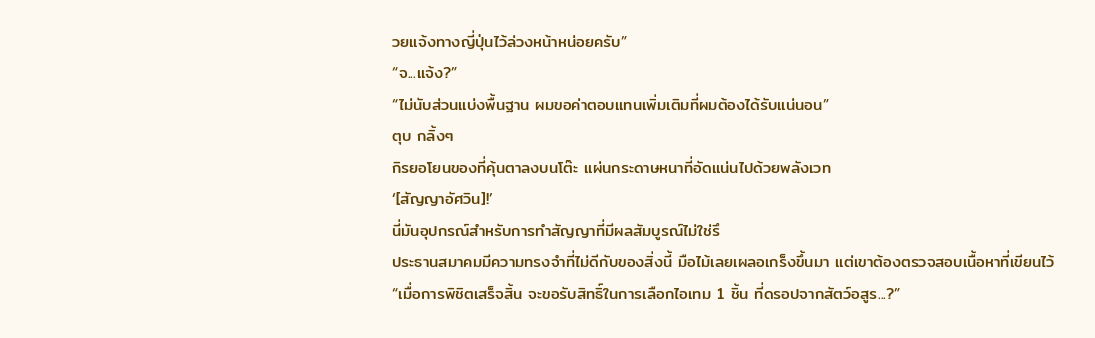วยแจ้งทางญี่ปุ่นไว้ล่วงหน้าหน่อยครับ”
“จ...แจ้ง?”
“ไม่นับส่วนแบ่งพื้นฐาน ผมขอค่าตอบแทนเพิ่มเติมที่ผมต้องได้รับแน่นอน”
ตุบ กลิ้งๆ
กิรยอโยนของที่คุ้นตาลงบนโต๊ะ แผ่นกระดาษหนาที่อัดแน่นไปด้วยพลังเวท
‘[สัญญาอัศวิน]!’
นี่มันอุปกรณ์สำหรับการทำสัญญาที่มีผลสัมบูรณ์ไม่ใช่รึ
ประธานสมาคมมีความทรงจำที่ไม่ดีกับของสิ่งนี้ มือไม้เลยเผลอเกร็งขึ้นมา แต่เขาต้องตรวจสอบเนื้อหาที่เขียนไว้
“เมื่อการพิชิตเสร็จสิ้น จะขอรับสิทธิ์ในการเลือกไอเทม 1 ชิ้น ที่ดรอปจากสัตว์อสูร...?”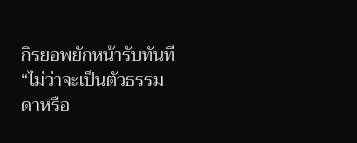กิรยอพยักหน้ารับทันที
“ไม่ว่าจะเป็นตัวธรรมดาหรือ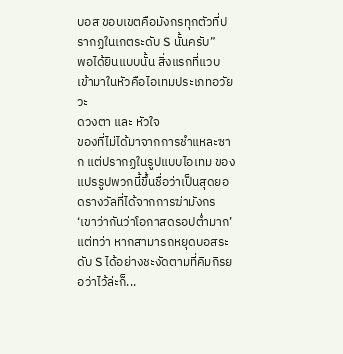บอส ขอบเขตคือมังกรทุกตัวที่ปรากฏในเกตระดับ S นั้นครับ”
พอได้ยินแบบนั้น สิ่งแรกที่แวบเข้ามาในหัวคือไอเทมประเภทอวัยวะ
ดวงตา และ หัวใจ
ของที่ไม่ได้มาจากการชำแหละซาก แต่ปรากฏในรูปแบบไอเทม ของแปรรูปพวกนี้ขึ้นชื่อว่าเป็นสุดยอดรางวัลที่ได้จากการฆ่ามังกร
‘เขาว่ากันว่าโอกาสดรอปต่ำมาก’
แต่ทว่า หากสามารถหยุดบอสระดับ S ได้อย่างชะงัดตามที่คิมกิรยอว่าไว้ล่ะก็...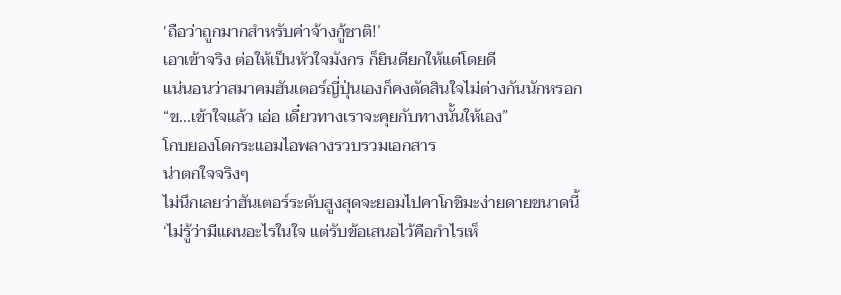‘ถือว่าถูกมากสำหรับค่าจ้างกู้ชาติ!’
เอาเข้าจริง ต่อให้เป็นหัวใจมังกร ก็ยินดียกให้แต่โดยดี
แน่นอนว่าสมาคมฮันเตอร์ญี่ปุ่นเองก็คงตัดสินใจไม่ต่างกันนักหรอก
“ข...เข้าใจแล้ว เอ่อ เดี๋ยวทางเราจะคุยกับทางนั้นให้เอง”
โกบยองโดกระแอมไอพลางรวบรวมเอกสาร
น่าตกใจจริงๆ
ไม่นึกเลยว่าฮันเตอร์ระดับสูงสุดจะยอมไปคาโกชิมะง่ายดายขนาดนี้
‘ไม่รู้ว่ามีแผนอะไรในใจ แต่รับข้อเสนอไว้คือกำไรเห็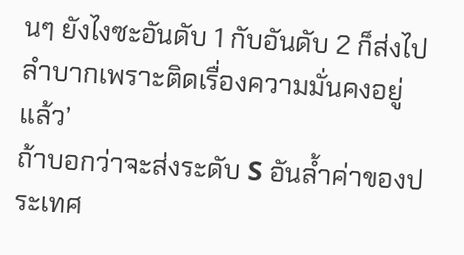นๆ ยังไงซะอันดับ 1 กับอันดับ 2 ก็ส่งไปลำบากเพราะติดเรื่องความมั่นคงอยู่แล้ว’
ถ้าบอกว่าจะส่งระดับ S อันล้ำค่าของประเทศ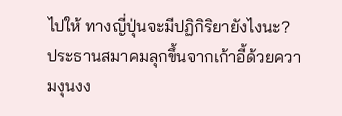ไปให้ ทางญี่ปุ่นจะมีปฏิกิริยายังไงนะ?
ประธานสมาคมลุกขึ้นจากเก้าอี้ด้วยความงุนงง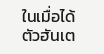ในเมื่อได้ตัวฮันเต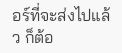อร์ที่จะส่งไปแล้ว ก็ต้อ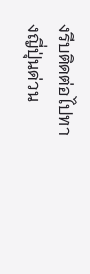งรีบติดต่อไปทางญี่ปุ่นด่วน